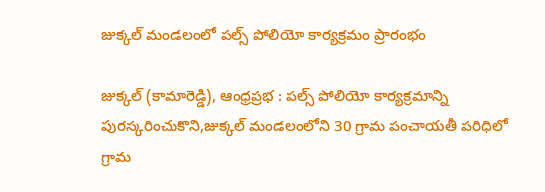జుక్కల్ మండలంలో పల్స్ పోలియో కార్యక్రమం ప్రారంభం

జుక్కల్ (కామారెడ్డి), ఆంధ్రప్రభ : పల్స్ పోలియో కార్యక్రమాన్ని పురస్కరించుకొని,జుక్కల్ మండలంలోని 30 గ్రామ పంచాయతీ పరిధిలో గ్రామ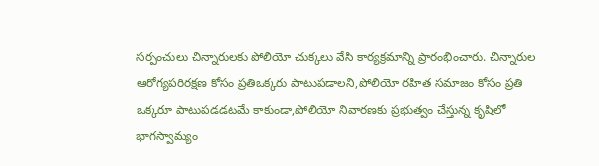సర్పంచులు చిన్నారులకు పోలియో చుక్కలు వేసి కార్యక్రమాన్ని ప్రారంభించారు. చిన్నారుల ఆరోగ్యపరిరక్షణ కోసం ప్రతిఒక్కరు పాటుపడాలని,పోలియో రహిత సమాజం కోసం ప్రతి ఒక్కరూ పాటుపడడటమే కాకుండా,పోలియో నివారణకు ప్రభుత్వం చేస్తున్న కృషిలో భాగస్వామ్యం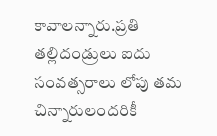కావాలన్నారు.ప్రతి తల్లిదండ్రులు ఐదు సంవత్సరాలు లోపు తమ చిన్నారులందరికీ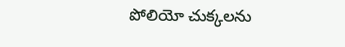పోలియో చుక్కలను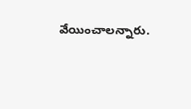వేయించాలన్నారు.